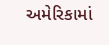અમેરિકામાં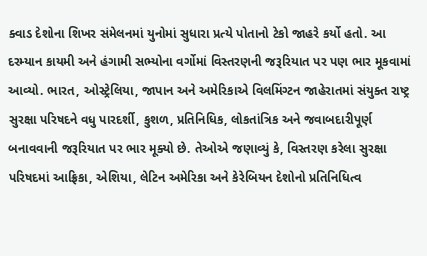ક્વાડ દેશોના શિખર સંમેલનમાં યુનોમાં સુધારા પ્રત્યે પોતાનો ટેકો જાહરે કર્યો હતો. આ દરમ્યાન કાયમી અને હંગામી સભ્યોના વર્ગોમાં વિસ્તરણની જરૂરિયાત પર પણ ભાર મૂકવામાં આવ્યો. ભારત, ઓસ્ટ્રેલિયા, જાપાન અને અમેરિકાએ વિલમિંગ્ટન જાહેરાતમાં સંયુક્ત રાષ્ટ્ર સુરક્ષા પરિષદને વધુ પારદર્શી, કુશળ, પ્રતિનિધિક, લોકતાંત્રિક અને જવાબદારીપૂર્ણ બનાવવાની જરૂરિયાત પર ભાર મૂક્યો છે. તેઓએ જણાવ્યું કે, વિસ્તરણ કરેલા સુરક્ષા પરિષદમાં આફ્રિકા, એશિયા, લેટિન અમેરિકા અને કેરેબિયન દેશોનો પ્રતિનિધિત્વ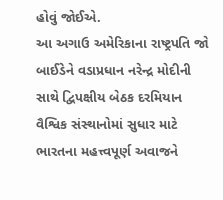હોવું જોઈએ.
આ અગાઉ અમેરિકાના રાષ્ટ્રપતિ જો બાઈડેને વડાપ્રધાન નરેન્દ્ર મોદીની સાથે દ્વિપક્ષીય બેઠક દરમિયાન વૈશ્વિક સંસ્થાનોમાં સુધાર માટે ભારતના મહત્ત્વપૂર્ણ અવાજને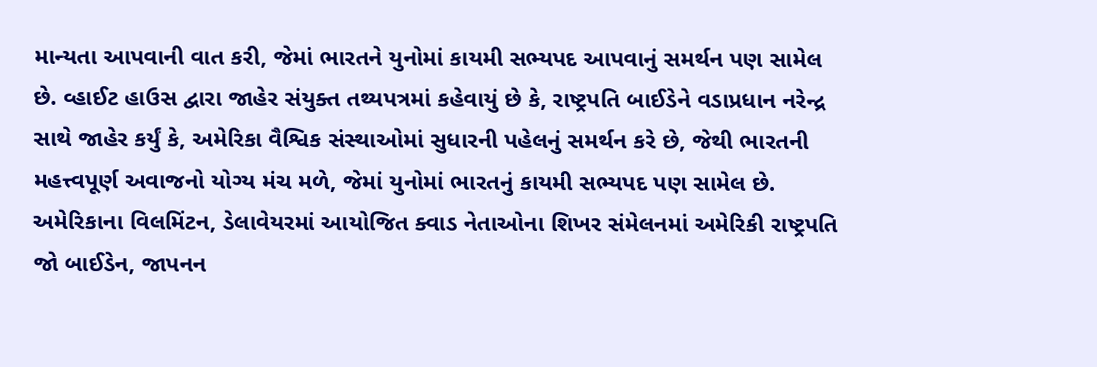માન્યતા આપવાની વાત કરી, જેમાં ભારતને યુનોમાં કાયમી સભ્યપદ આપવાનું સમર્થન પણ સામેલ છે. વ્હાઈટ હાઉસ દ્વારા જાહેર સંયુક્ત તથ્યપત્રમાં કહેવાયું છે કે, રાષ્ટ્રપતિ બાઈડેને વડાપ્રધાન નરેન્દ્ર સાથે જાહેર કર્યું કે, અમેરિકા વૈશ્વિક સંસ્થાઓમાં સુધારની પહેલનું સમર્થન કરે છે, જેથી ભારતની મહત્ત્વપૂર્ણ અવાજનો યોગ્ય મંચ મળે, જેમાં યુનોમાં ભારતનું કાયમી સભ્યપદ પણ સામેલ છે.
અમેરિકાના વિલમિંટન, ડેલાવેયરમાં આયોજિત ક્વાડ નેતાઓના શિખર સંમેલનમાં અમેરિકી રાષ્ટ્રપતિ જો બાઈડેન, જાપનન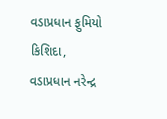વડાપ્રધાન ફુમિયો કિશિદા, વડાપ્રધાન નરેન્દ્ર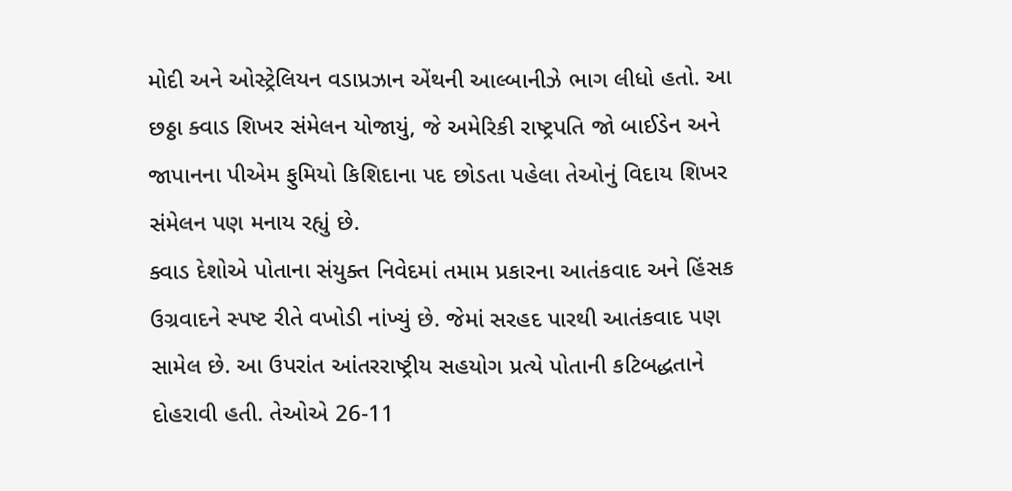મોદી અને ઓસ્ટ્રેલિયન વડાપ્રઝાન એંથની આલ્બાનીઝે ભાગ લીધો હતો. આ છઠ્ઠા ક્વાડ શિખર સંમેલન યોજાયું, જે અમેરિકી રાષ્ટ્રપતિ જો બાઈડેન અને જાપાનના પીએમ ફુમિયો કિશિદાના પદ છોડતા પહેલા તેઓનું વિદાય શિખર સંમેલન પણ મનાય રહ્યું છે.
ક્વાડ દેશોએ પોતાના સંયુક્ત નિવેદમાં તમામ પ્રકારના આતંકવાદ અને હિંસક ઉગ્રવાદને સ્પષ્ટ રીતે વખોડી નાંખ્યું છે. જેમાં સરહદ પારથી આતંકવાદ પણ સામેલ છે. આ ઉપરાંત આંતરરાષ્ટ્રીય સહયોગ પ્રત્યે પોતાની કટિબદ્ધતાને દોહરાવી હતી. તેઓએ 26-11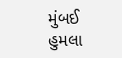મુંબઈ હુમલા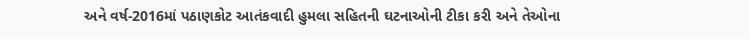અને વર્ષ-2016માં પઠાણકોટ આતંકવાદી હુમલા સહિતની ઘટનાઓની ટીકા કરી અને તેઓના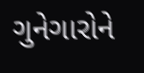ગુનેગારોને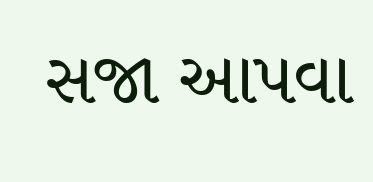સજા આપવા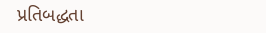પ્રતિબદ્ધતા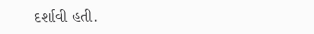દર્શાવી હતી.